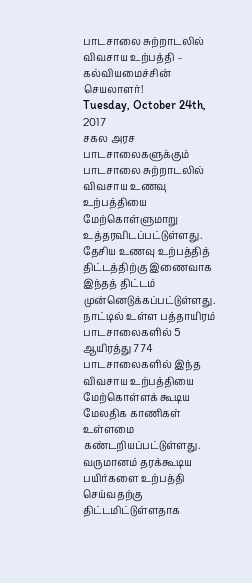பாடசாலை சுற்றாடலில் விவசாய உற்பத்தி – கல்வியமைச்சின் செயலாளர்!
Tuesday, October 24th, 2017
சகல அரச பாடசாலைகளுக்கும் பாடசாலை சுற்றாடலில் விவசாய உணவு உற்பத்தியை மேற்கொள்ளுமாறு உத்தரவிடப்பட்டுள்ளது.
தேசிய உணவு உற்பத்தித் திட்டத்திற்கு இணைவாக இந்தத் திட்டம் முன்னெடுக்கப்பட்டுள்ளது. நாட்டில் உள்ள பத்தாயிரம் பாடசாலைகளில் 5 ஆயிரத்து 774 பாடசாலைகளில் இந்த விவசாய உற்பத்தியை மேற்கொள்ளக் கூடிய மேலதிக காணிகள் உள்ளமை கண்டறியப்பட்டுள்ளது.
வருமானம் தரக்கூடிய பயிர்களை உற்பத்தி செய்வதற்கு திட்டமிட்டுள்ளதாக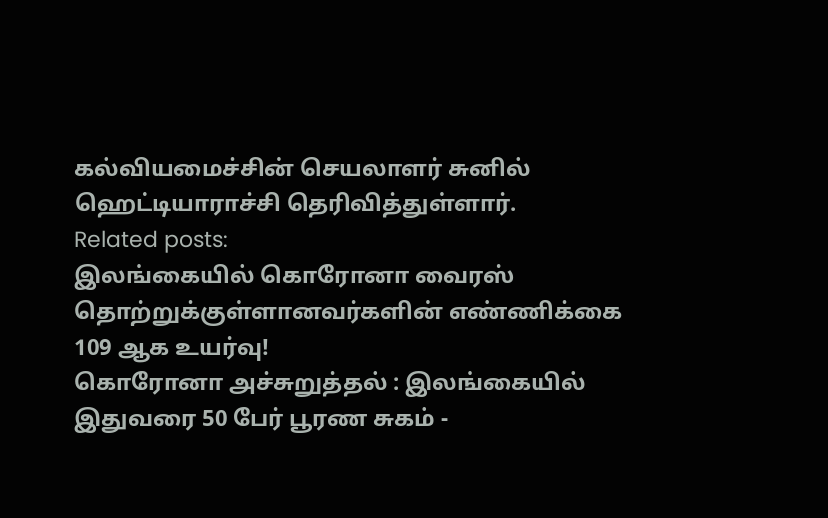கல்வியமைச்சின் செயலாளர் சுனில் ஹெட்டியாராச்சி தெரிவித்துள்ளார்.
Related posts:
இலங்கையில் கொரோனா வைரஸ் தொற்றுக்குள்ளானவர்களின் எண்ணிக்கை 109 ஆக உயர்வு!
கொரோனா அச்சுறுத்தல் : இலங்கையில் இதுவரை 50 பேர் பூரண சுகம் -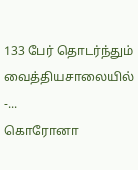133 பேர் தொடர்ந்தும் வைத்தியசாலையில் -...
கொரோனா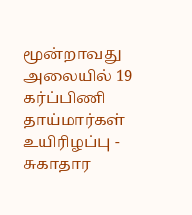மூன்றாவது அலையில் 19 கர்ப்பிணி தாய்மார்கள் உயிரிழப்பு - சுகாதார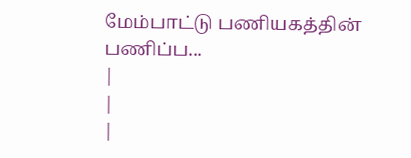மேம்பாட்டு பணியகத்தின் பணிப்ப...
|
|
|